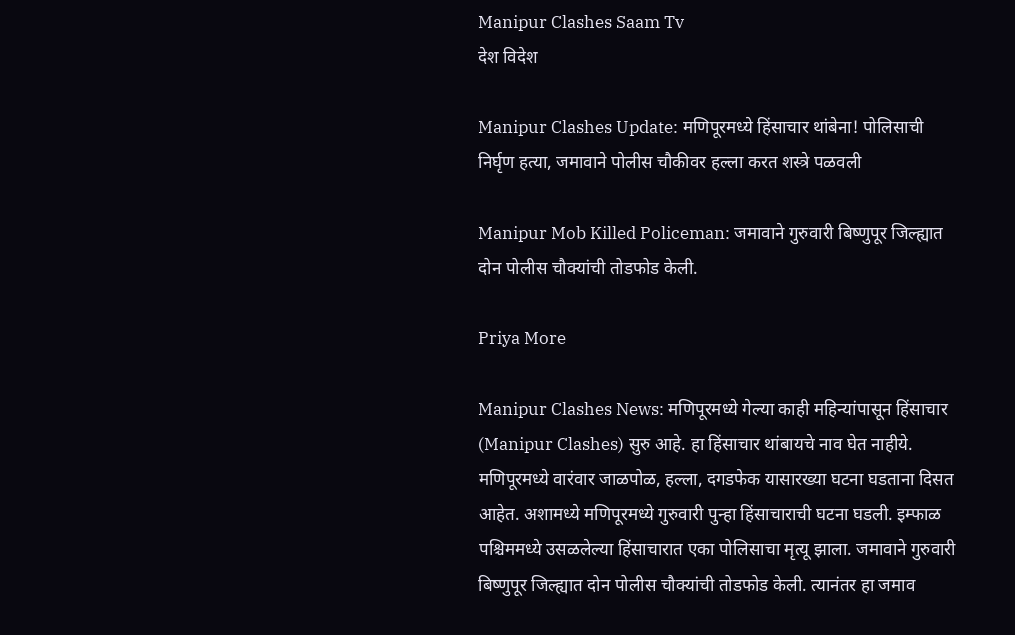Manipur Clashes Saam Tv
देश विदेश

Manipur Clashes Update: मणिपूरमध्ये हिंसाचार थांबेना! पोलिसाची निर्घृण हत्या, जमावाने पोलीस चौकीवर हल्ला करत शस्त्रे पळवली

Manipur Mob Killed Policeman: जमावाने गुरुवारी बिष्णुपूर जिल्ह्यात दोन पोलीस चौक्यांची तोडफोड केली.

Priya More

Manipur Clashes News: मणिपूरमध्ये गेल्या काही महिन्यांपासून हिंसाचार (Manipur Clashes) सुरु आहे. हा हिंसाचार थांबायचे नाव घेत नाहीये. मणिपूरमध्ये वारंवार जाळपोळ, हल्ला, दगडफेक यासारख्या घटना घडताना दिसत आहेत. अशामध्ये मणिपूरमध्ये गुरुवारी पुन्हा हिंसाचाराची घटना घडली. इम्फाळ पश्चिममध्ये उसळलेल्या हिंसाचारात एका पोलिसाचा मृत्यू झाला. जमावाने गुरुवारी बिष्णुपूर जिल्ह्यात दोन पोलीस चौक्यांची तोडफोड केली. त्यानंतर हा जमाव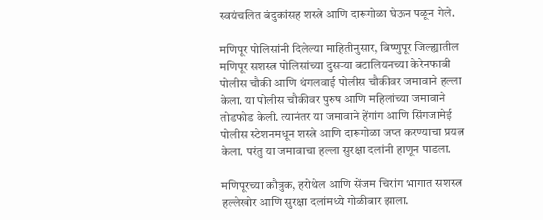स्वयंचलित बंदुकांसह शस्त्रे आणि दारूगोळा घेऊन पळून गेले.

मणिपूर पोलिसांनी दिलेल्या माहितीनुसार, बिष्णुपूर जिल्ह्यातील मणिपूर सशस्त्र पोलिसांच्या दुसऱ्या बटालियनच्या केरेनफाबी पोलीस चौकी आणि थंगलवाई पोलीस चौकीवर जमावाने हल्ला केला. या पोलीस चौकीवर पुरुष आणि महिलांच्या जमावाने तोडफोड केली. त्यानंतर या जमावाने हेंगांग आणि सिंगजामेई पोलीस स्टेशनमधून शस्त्रे आणि दारूगोळा जप्त करण्याचा प्रयत्न केला. परंतु या जमावाचा हल्ला सुरक्षा दलांनी हाणून पाडला.

मणिपूरच्या कौत्रुक, हरोथेल आणि सेंजम चिरांग भागात सशस्त्र हल्लेखोर आणि सुरक्षा दलांमध्ये गोळीबार झाला.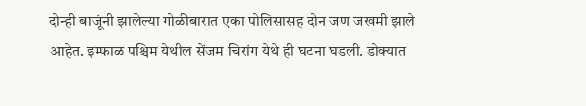दोन्ही बाजूंनी झालेल्या गोळीबारात एका पोलिसासह दोन जण जखमी झाले आहेत. इम्फाळ पश्चिम येथील सेंजम चिरांग येथे ही घटना घडली. डोक्यात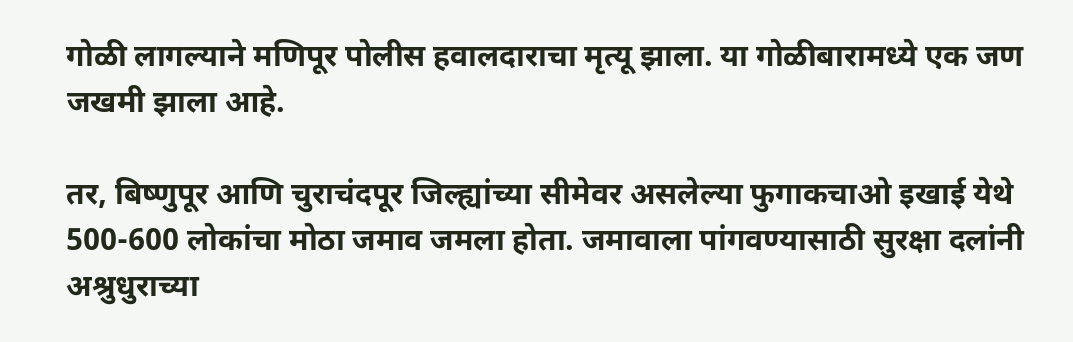गोळी लागल्याने मणिपूर पोलीस हवालदाराचा मृत्यू झाला. या गोळीबारामध्ये एक जण जखमी झाला आहे.

तर, बिष्णुपूर आणि चुराचंदपूर जिल्ह्यांच्या सीमेवर असलेल्या फुगाकचाओ इखाई येथे 500-600 लोकांचा मोठा जमाव जमला होता. जमावाला पांगवण्यासाठी सुरक्षा दलांनी अश्रुधुराच्या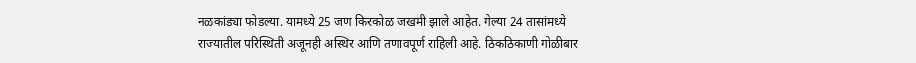नळकांड्या फोडल्या. यामध्ये 25 जण किरकोळ जखमी झाले आहेत. गेल्या 24 तासांमध्ये राज्यातील परिस्थिती अजूनही अस्थिर आणि तणावपूर्ण राहिली आहे. ठिकठिकाणी गोळीबार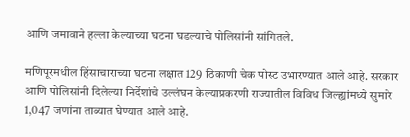आणि जमावाने हल्ला केल्याच्या घटना घडल्याचे पोलिसांनी सांगितले.

मणिपूरमधील हिंसाचाराच्या घटना लक्षात 129 ठिकाणी चेक पोस्ट उभारण्यात आले आहे. सरकार आणि पोलिसांनी दिलेल्या निर्देशांचे उल्लंघन केल्याप्रकरणी राज्यातील विविध जिल्ह्यांमध्ये सुमारे 1,047 जणांना ताब्यात घेण्यात आले आहे.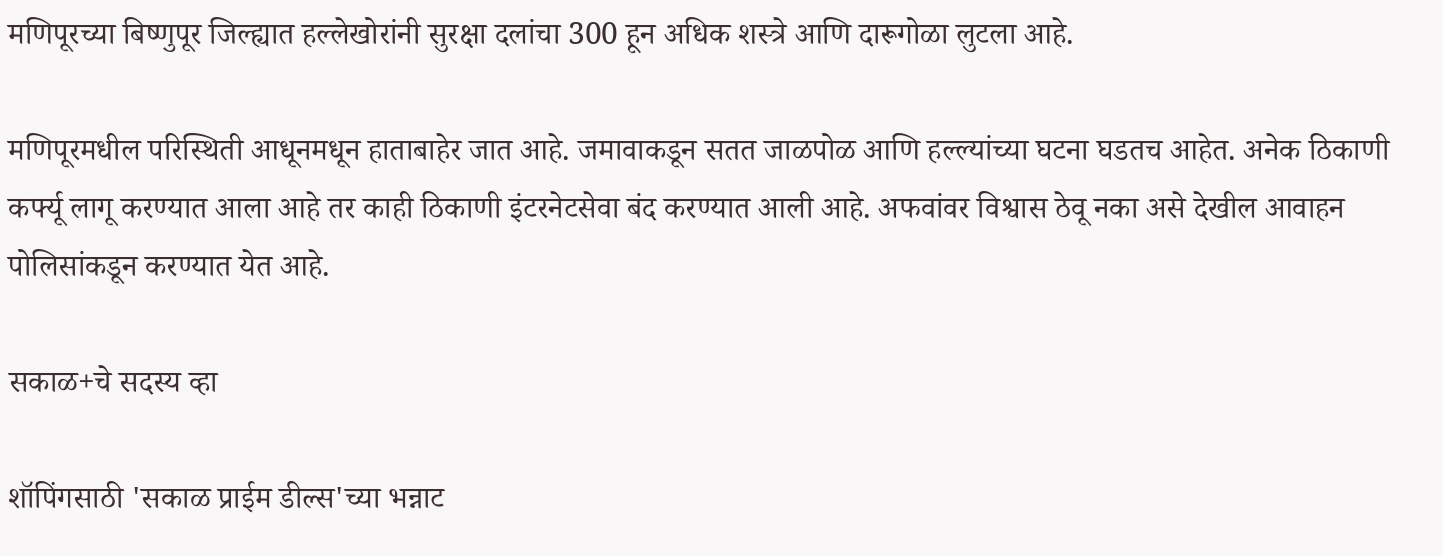मणिपूरच्या बिष्णुपूर जिल्ह्यात हल्लेखोरांनी सुरक्षा दलांचा 300 हून अधिक शस्त्रे आणि दारूगोळा लुटला आहे.

मणिपूरमधील परिस्थिती आधूनमधून हाताबाहेर जात आहे. जमावाकडून सतत जाळपोळ आणि हल्ल्यांच्या घटना घडतच आहेत. अनेक ठिकाणी कर्फ्यू लागू करण्यात आला आहे तर काही ठिकाणी इंटरनेटसेवा बंद करण्यात आली आहे. अफवांवर विश्वास ठेवू नका असे देखील आवाहन पोलिसांकडून करण्यात येत आहे.

सकाळ+चे सदस्य व्हा

शॉपिंगसाठी 'सकाळ प्राईम डील्स'च्या भन्नाट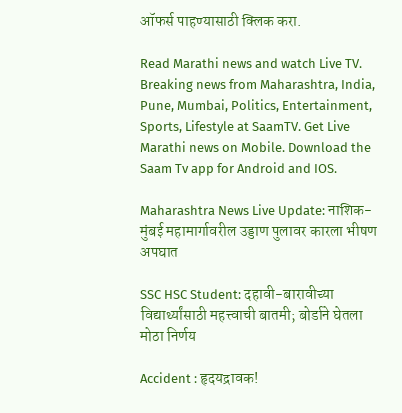ऑफर्स पाहण्यासाठी क्लिक करा.

Read Marathi news and watch Live TV. Breaking news from Maharashtra, India, Pune, Mumbai, Politics, Entertainment, Sports, Lifestyle at SaamTV. Get Live Marathi news on Mobile. Download the Saam Tv app for Android and IOS.

Maharashtra News Live Update: नाशिक- मुंबई महामार्गावरील उड्डाण पुलावर कारला भीषण अपघात

SSC HSC Student: दहावी-बारावीच्या विद्यार्थ्यांसाठी महत्त्वाची बातमी; बोर्डाने घेतला मोठा निर्णय

Accident : हृदयद्रावक!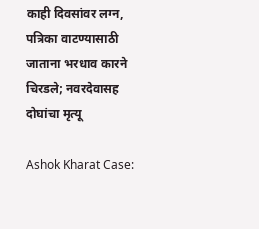काही दिवसांवर लग्न, पत्रिका वाटण्यासाठी जाताना भरधाव कारने चिरडले; नवरदेवासह दोघांचा मृत्यू

Ashok Kharat Case: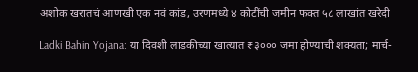अशोक खरातचं आणखी एक नवं कांड, उरणमध्ये ४ कोटींची जमीन फक्त ५८ लाखांत खरेदी

Ladki Bahin Yojana: या दिवशी लाडकीच्या खात्यात ₹३००० जमा होण्याची शक्यता; मार्च-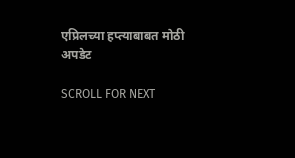एप्रिलच्या हप्त्याबाबत मोठी अपडेट

SCROLL FOR NEXT